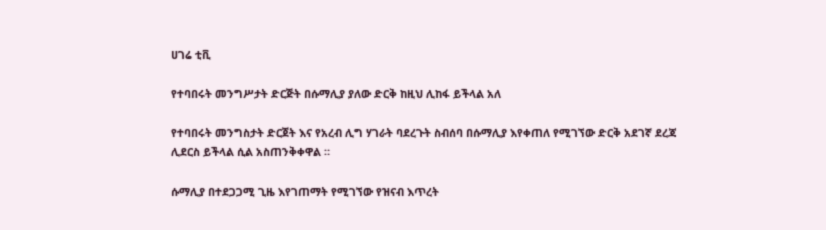ሀገሬ ቲቪ

የተባበሩት መንግሥታት ድርጅት በሱማሊያ ያለው ድርቅ ከዚህ ሊከፋ ይችላል አለ

የተባበሩት መንግስታት ድርጀት እና የአረብ ሊግ ሃገራት ባደረጉት ስብሰባ በሱማሊያ እየቀጠለ የሚገኘው ድርቅ አደገኛ ደረጃ ሊደርስ ይችላል ሲል አስጠንቅቀዋል ።

ሱማሊያ በተደጋጋሚ ጊዜ እየገጠማት የሚገኘው የዝናብ እጥረት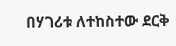በሃገሪቱ ለተከስተው ደርቅ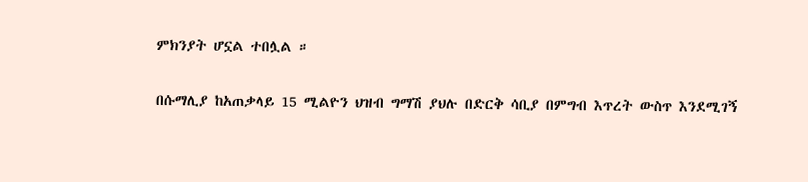ምክንያት ሆኗል ተበሏል ።

በሱማሊያ ከአጠቃላይ 15 ሚልዮን ህዝብ ግማሽ ያህሉ በድርቅ ሳቢያ በምግብ እጥረት ውስጥ እንደሚገኝ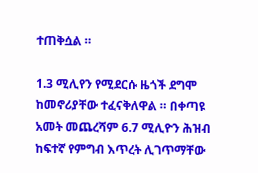ተጠቅሷል ።

1.3 ሚሊየን የሚደርሱ ዜጎች ደግሞ ከመኖሪያቸው ተፈናቅለዋል ። በቀጣዩ አመት መጨረሻም 6.7 ሚሊዮን ሕዝብ ከፍተኛ የምግብ እጥረት ሊገጥማቸው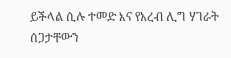ይችላል ሲሉ ተመድ እና የአረብ ሊግ ሃገራት ሰጋታቸውን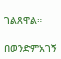ገልጸዋል።

በወንድምአገኝ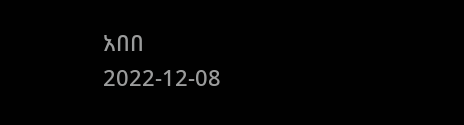አበበ
2022-12-08